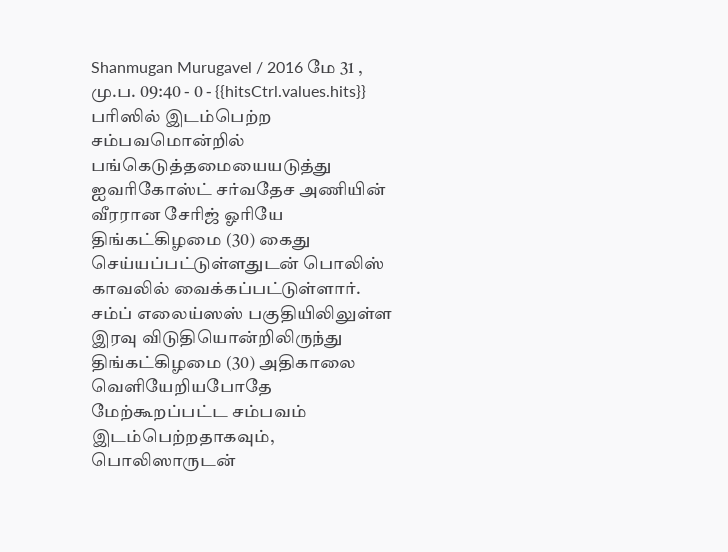Shanmugan Murugavel / 2016 மே 31 , மு.ப. 09:40 - 0 - {{hitsCtrl.values.hits}}
பரிஸில் இடம்பெற்ற சம்பவமொன்றில் பங்கெடுத்தமையையடுத்து ஐவரிகோஸ்ட் சர்வதேச அணியின் வீரரான சேரிஜ் ஓரியே திங்கட்கிழமை (30) கைது செய்யப்பட்டுள்ளதுடன் பொலிஸ் காவலில் வைக்கப்பட்டுள்ளார்.
சம்ப் எலைய்ஸஸ் பகுதியிலிலுள்ள இரவு விடுதியொன்றிலிருந்து திங்கட்கிழமை (30) அதிகாலை வெளியேறியபோதே மேற்கூறப்பட்ட சம்பவம் இடம்பெற்றதாகவும், பொலிஸாருடன்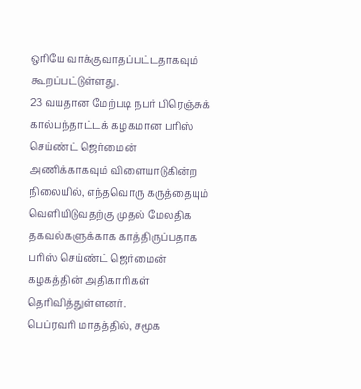ஒரியே வாக்குவாதப்பட்டதாகவும் கூறப்பட்டுள்ளது.
23 வயதான மேற்படி நபர் பிரெஞ்சுக் கால்பந்தாட்டக் கழகமான பரிஸ் செய்ண்ட் ஜெர்மைன் அணிக்காகவும் விளையாடுகின்ற நிலையில், எந்தவொரு கருத்தையும் வெளியிடுவதற்கு முதல் மேலதிக தகவல்களுக்காக காத்திருப்பதாக பரிஸ் செய்ண்ட் ஜெர்மைன் கழகத்தின் அதிகாரிகள் தெரிவித்துள்ளனர்.
பெப்ரவரி மாதத்தில், சமூக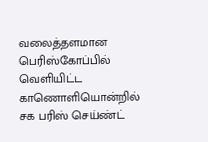வலைத்தளமான பெரிஸ்கோப்பில் வெளியிட்ட காணொளியொன்றில் சக பரிஸ் செய்ண்ட்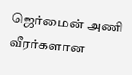ஜெர்மைன் அணி வீரர்களான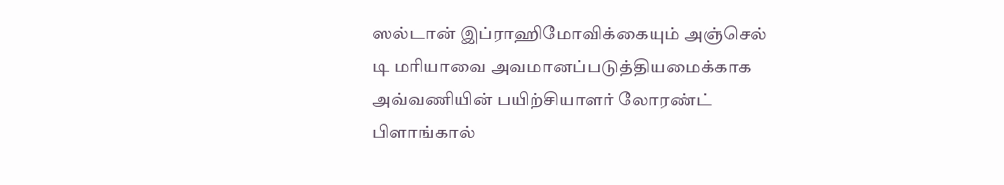ஸல்டான் இப்ராஹிமோவிக்கையும் அஞ்செல் டி மரியாவை அவமானப்படுத்தியமைக்காக அவ்வணியின் பயிற்சியாளர் லோரண்ட் பிளாங்கால்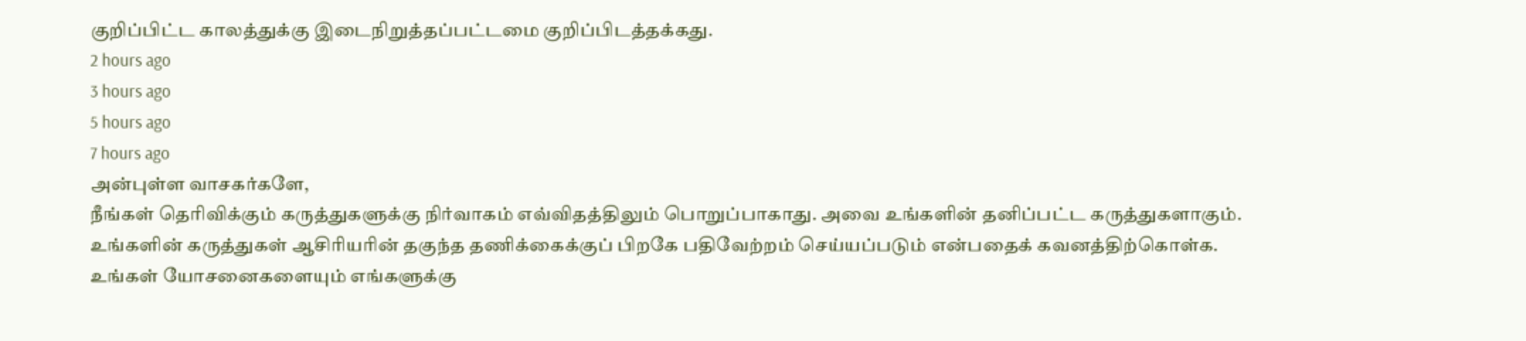குறிப்பிட்ட காலத்துக்கு இடைநிறுத்தப்பட்டமை குறிப்பிடத்தக்கது.
2 hours ago
3 hours ago
5 hours ago
7 hours ago
அன்புள்ள வாசகர்களே,
நீங்கள் தெரிவிக்கும் கருத்துகளுக்கு நிர்வாகம் எவ்விதத்திலும் பொறுப்பாகாது. அவை உங்களின் தனிப்பட்ட கருத்துகளாகும். உங்களின் கருத்துகள் ஆசிரியரின் தகுந்த தணிக்கைக்குப் பிறகே பதிவேற்றம் செய்யப்படும் என்பதைக் கவனத்திற்கொள்க. உங்கள் யோசனைகளையும் எங்களுக்கு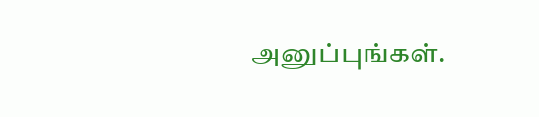அனுப்புங்கள்.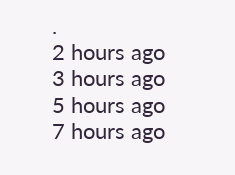.
2 hours ago
3 hours ago
5 hours ago
7 hours ago